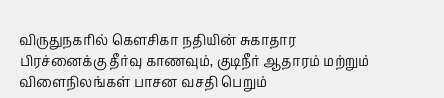விருதுநகரில் கௌசிகா நதியின் சுகாதார பிரச்னைக்கு தீர்வு காணவும், குடிநீர் ஆதாரம் மற்றும் விளைநிலங்கள் பாசன வசதி பெறும்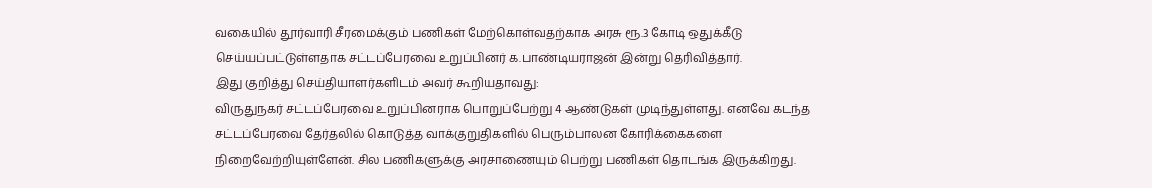வகையில் தூர்வாரி சீரமைக்கும் பணிகள் மேற்கொள்வதற்காக அரசு ரூ.3 கோடி ஒதுக்கீடு செய்யப்பட்டுள்ளதாக சட்டப்பேரவை உறுப்பினர் க.பாண்டியராஜன் இன்று தெரிவித்தார்.
இது குறித்து செய்தியாளர்களிடம் அவர் கூறியதாவது:
விருதுநகர் சட்டப்பேரவை உறுப்பினராக பொறுப்பேற்று 4 ஆண்டுகள் முடிந்துள்ளது. எனவே கடந்த சட்டப்பேரவை தேர்தலில் கொடுத்த வாக்குறுதிகளில் பெரும்பாலன கோரிக்கைகளை நிறைவேற்றியுள்ளேன். சில பணிகளுக்கு அரசாணையும் பெற்று பணிகள் தொடங்க இருக்கிறது.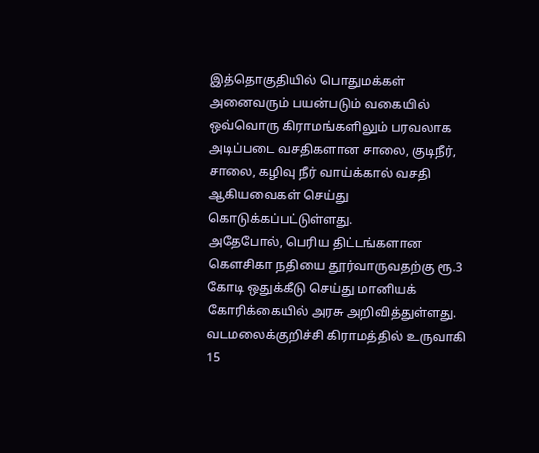இத்தொகுதியில் பொதுமக்கள் அனைவரும் பயன்படும் வகையில் ஒவ்வொரு கிராமங்களிலும் பரவலாக அடிப்படை வசதிகளான சாலை, குடிநீர், சாலை, கழிவு நீர் வாய்க்கால் வசதி ஆகியவைகள் செய்து கொடுக்கப்பட்டுள்ளது.
அதேபோல், பெரிய திட்டங்களான கௌசிகா நதியை தூர்வாருவதற்கு ரூ.3 கோடி ஒதுக்கீடு செய்து மானியக் கோரிக்கையில் அரசு அறிவித்துள்ளது. வடமலைக்குறிச்சி கிராமத்தில் உருவாகி 15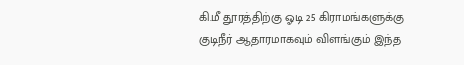கி.மீ தூரத்திற்கு ஓடி 25 கிராமங்களுக்கு குடிநீர் ஆதாரமாகவும் விளங்கும் இந்த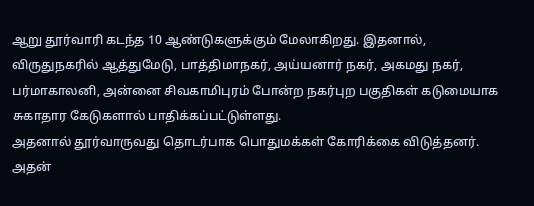ஆறு தூர்வாரி கடந்த 10 ஆண்டுகளுக்கும் மேலாகிறது. இதனால், விருதுநகரில் ஆத்துமேடு, பாத்திமாநகர், அய்யனார் நகர், அகமது நகர், பர்மாகாலனி, அன்னை சிவகாமிபுரம் போன்ற நகர்புற பகுதிகள் கடுமையாக சுகாதார கேடுகளால் பாதிக்கப்பட்டுள்ளது.
அதனால் தூர்வாருவது தொடர்பாக பொதுமக்கள் கோரிக்கை விடுத்தனர். அதன்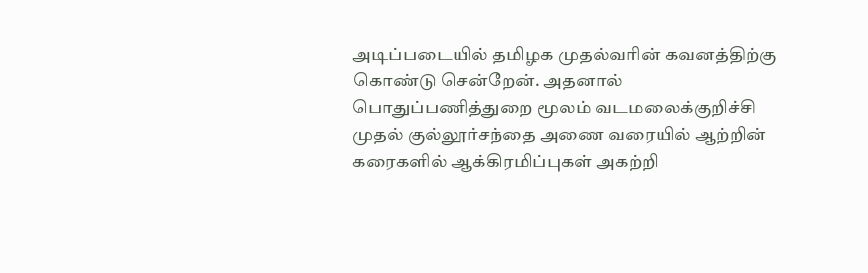அடிப்படையில் தமிழக முதல்வரின் கவனத்திற்கு கொண்டு சென்றேன். அதனால் பொதுப்பணித்துறை மூலம் வடமலைக்குறிச்சி முதல் குல்லூர்சந்தை அணை வரையில் ஆற்றின் கரைகளில் ஆக்கிரமிப்புகள் அகற்றி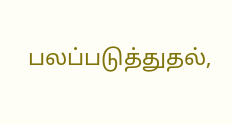பலப்படுத்துதல்,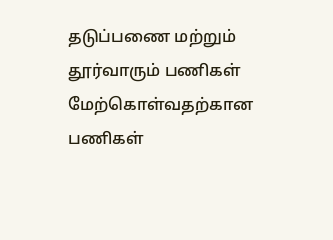தடுப்பணை மற்றும் தூர்வாரும் பணிகள் மேற்கொள்வதற்கான பணிகள்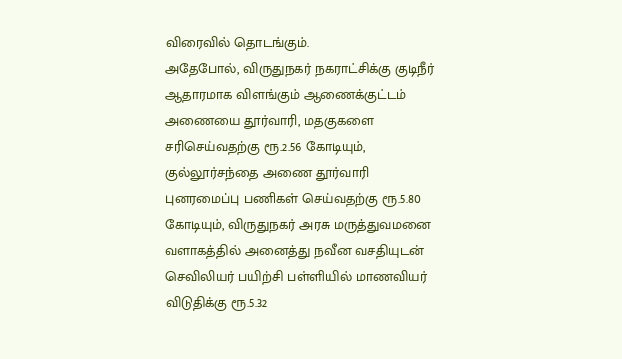விரைவில் தொடங்கும்.
அதேபோல், விருதுநகர் நகராட்சிக்கு குடிநீர் ஆதாரமாக விளங்கும் ஆணைக்குட்டம் அணையை தூர்வாரி, மதகுகளை சரிசெய்வதற்கு ரூ.2.56 கோடியும், குல்லூர்சந்தை அணை தூர்வாரி புனரமைப்பு பணிகள் செய்வதற்கு ரூ.5.80 கோடியும், விருதுநகர் அரசு மருத்துவமனை வளாகத்தில் அனைத்து நவீன வசதியுடன் செவிலியர் பயிற்சி பள்ளியில் மாணவியர் விடுதிக்கு ரூ.5.32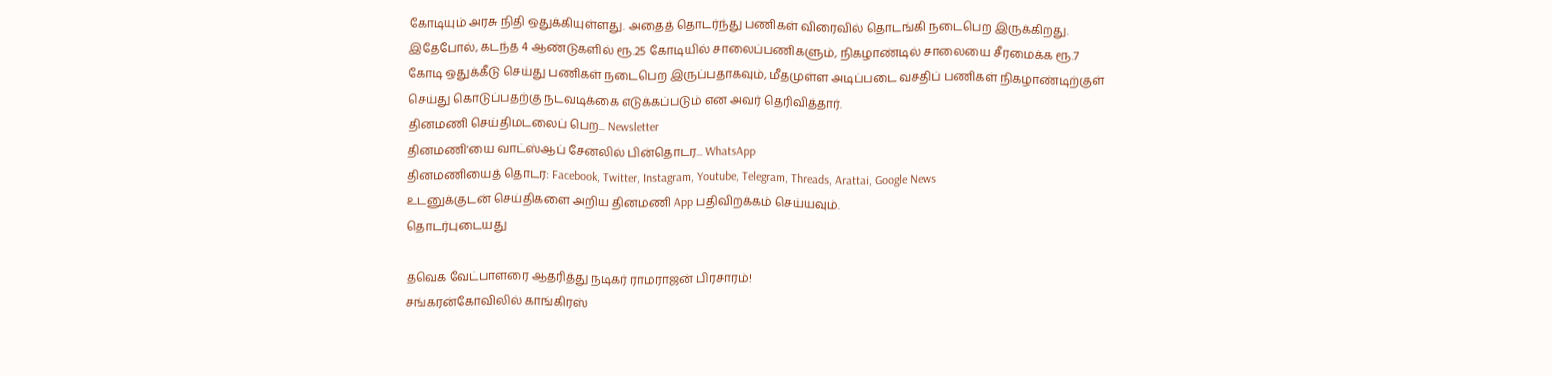கோடியும் அரசு நிதி ஒதுக்கியுள்ளது. அதைத் தொடர்ந்து பணிகள் விரைவில் தொடங்கி நடைபெற இருக்கிறது.
இதேபோல், கடந்த 4 ஆண்டுகளில் ரூ.25 கோடியில் சாலைப்பணிகளும், நிகழாண்டில் சாலையை சீரமைக்க ரூ.7 கோடி ஒதுக்கீடு செய்து பணிகள் நடைபெற இருப்பதாகவும், மீதமுள்ள அடிப்படை வசதிப் பணிகள் நிகழாண்டிற்குள் செய்து கொடுப்பதற்கு நடவடிக்கை எடுக்கப்படும் என அவர் தெரிவித்தார்.
தினமணி செய்திமடலைப் பெற... Newsletter
தினமணி'யை வாட்ஸ்ஆப் சேனலில் பின்தொடர... WhatsApp
தினமணியைத் தொடர: Facebook, Twitter, Instagram, Youtube, Telegram, Threads, Arattai, Google News
உடனுக்குடன் செய்திகளை அறிய தினமணி App பதிவிறக்கம் செய்யவும்.
தொடர்புடையது

தவெக வேட்பாளரை ஆதரித்து நடிகர் ராமராஜன் பிரசாரம்!
சங்கரன்கோவிலில் காங்கிரஸ்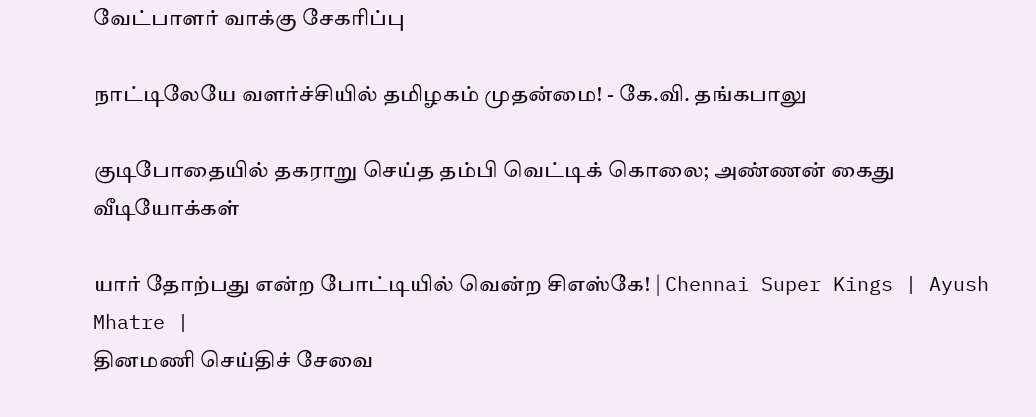வேட்பாளர் வாக்கு சேகரிப்பு

நாட்டிலேயே வளர்ச்சியில் தமிழகம் முதன்மை! - கே.வி. தங்கபாலு

குடிபோதையில் தகராறு செய்த தம்பி வெட்டிக் கொலை; அண்ணன் கைது
வீடியோக்கள்

யார் தோற்பது என்ற போட்டியில் வென்ற சிஎஸ்கே! | Chennai Super Kings | Ayush Mhatre |
தினமணி செய்திச் சேவை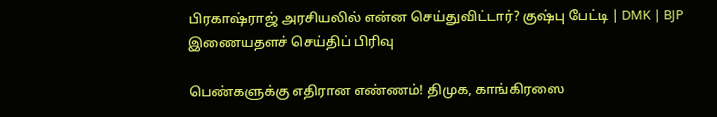பிரகாஷ்ராஜ் அரசியலில் என்ன செய்துவிட்டார்? குஷ்பு பேட்டி | DMK | BJP
இணையதளச் செய்திப் பிரிவு

பெண்களுக்கு எதிரான எண்ணம்! திமுக, காங்கிரஸை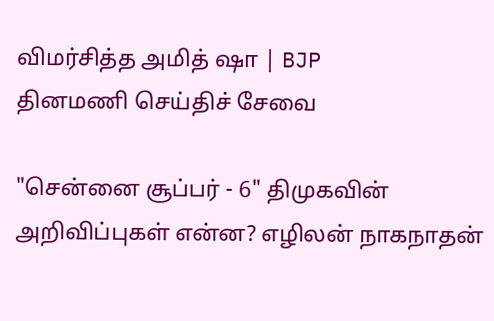விமர்சித்த அமித் ஷா | BJP
தினமணி செய்திச் சேவை

"சென்னை சூப்பர் - 6" திமுகவின் அறிவிப்புகள் என்ன? எழிலன் நாகநாதன்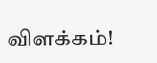விளக்கம்!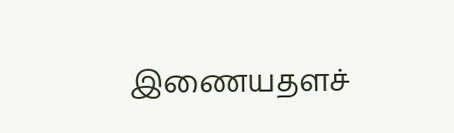இணையதளச்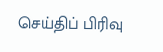செய்திப் பிரிவு